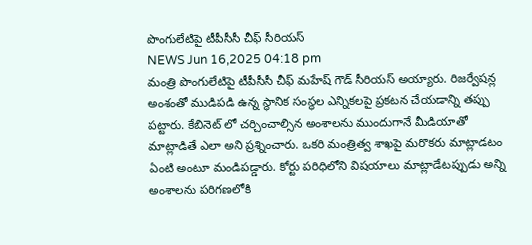పొంగులేటిపై టీపీసీసీ చీఫ్ సీరియస్
NEWS Jun 16,2025 04:18 pm
మంత్రి పొంగులేటిపై టీపీసీసీ చీఫ్ మహేష్ గౌడ్ సీరియస్ అయ్యారు. రిజర్వేషన్ల అంశంతో ముడిపడి ఉన్న స్థానిక సంస్థల ఎన్నికలపై ప్రకటన చేయడాన్ని తప్పు పట్టారు. కేబినెట్ లో చర్చించాల్సిన అంశాలను ముందుగానే మీడియాతో మాట్లాడితే ఎలా అని ప్రశ్నించారు. ఒకరి మంత్రిత్వ శాఖపై మరొకరు మాట్లాడటం ఏంటి అంటూ మండిపడ్డారు. కోర్టు పరిధిలోని విషయాలు మాట్లాడేటప్పుడు అన్ని అంశాలను పరిగణలోకి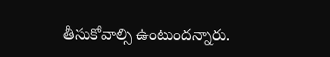తీసుకోవాల్సి ఉంటుందన్నారు.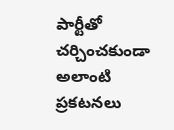పార్టీతో చర్చించకుండా అలాంటి ప్రకటనలు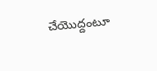చేయొద్దంటూ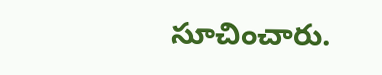సూచించారు.